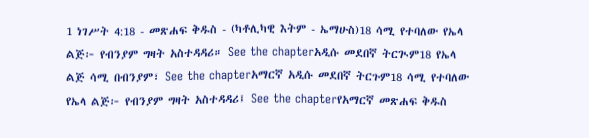1 ነገሥት 4:18 - መጽሐፍ ቅዱስ - (ካቶሊካዊ እትም - ኤማሁስ)18 ሳሚ የተባለው የኤላ ልጅ፦ የብንያም ግዛት አስተዳዳሪ። See the chapterአዲሱ መደበኛ ትርጒም18 የኤላ ልጅ ሳሚ በብንያም፣ See the chapterአማርኛ አዲሱ መደበኛ ትርጉም18 ሳሚ የተባለው የኤላ ልጅ፦ የብንያም ግዛት አስተዳዳሪ፤ See the chapterየአማርኛ መጽሐፍ ቅዱስ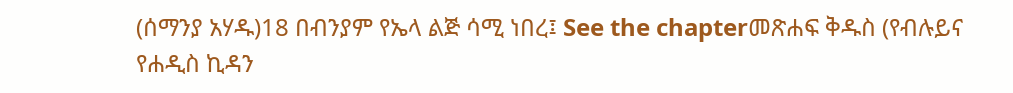(ሰማንያ አሃዱ)18 በብንያም የኤላ ልጅ ሳሚ ነበረ፤ See the chapterመጽሐፍ ቅዱስ (የብሉይና የሐዲስ ኪዳን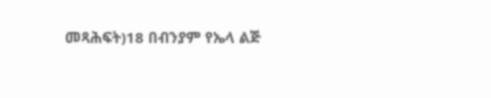መጻሕፍት)18 በብንያም የኤላ ልጅ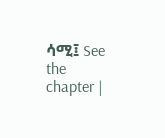ሳሚ፤ See the chapter |